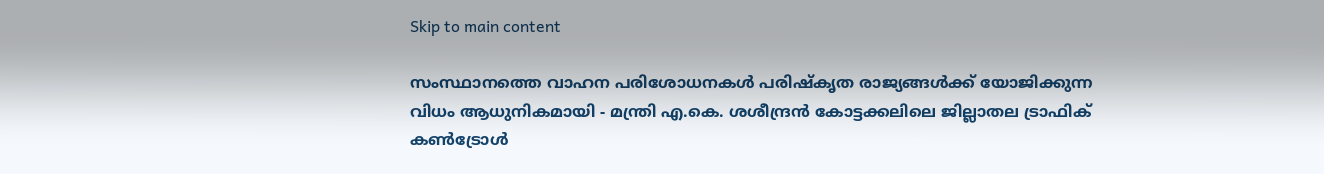Skip to main content

സംസ്ഥാനത്തെ വാഹന പരിശോധനകള്‍ പരിഷ്‌കൃത രാജ്യങ്ങള്‍ക്ക് യോജിക്കുന്ന വിധം ആധുനികമായി - മന്ത്രി എ.കെ. ശശീന്ദ്രന്‍ കോട്ടക്കലിലെ ജില്ലാതല ട്രാഫിക് കണ്‍ട്രോള്‍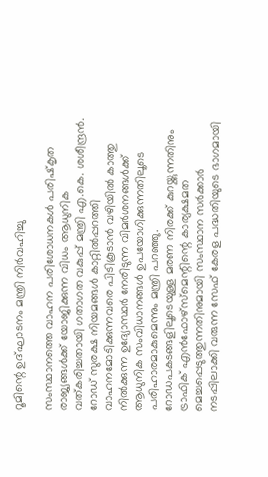റൂമിന്റെ ഉദ്ഘാടനം മന്ത്രി നിര്‍വഹിച്ചു

സംസ്ഥാനത്തെ വാഹന പരിശോധനകള്‍ പരിഷ്‌കൃത രാജ്യങ്ങള്‍ക്ക് യോജിക്കുന്ന വിധം ആധുനിക വത്കരിച്ചതായി ഗതാഗത വകുപ്പ് മന്ത്രി എ.കെ. ശശീന്ദ്രന്‍. റോഡ് സുരക്ഷ നിയമങ്ങള്‍ കാറ്റില്‍പ്പറത്തി വാഹനമോടിക്കുന്നവരെ പിടികൂടാന്‍ വഴിയില്‍ കാത്തു നില്‍ക്കുന്ന ഉദ്യോസ്ഥര്‍ നേരിടുന്ന വിമര്‍ശനങ്ങള്‍ക്ക് ആധുനിക സംവിധാനങ്ങള്‍ ഉപയോഗിക്കുന്നതിലൂടെ പരിഹാരമാകുമെന്നും മന്ത്രി പറഞ്ഞു. റോഡപകടങ്ങളിലൂടെയുള്ള മരണ നിരക്ക് കുറയ്ക്കുന്നതിനും ട്രാഫിക് എന്‍ഫോഴ്‌സ്‌മെന്റിന്റെ കാര്യക്ഷമത മെച്ചപ്പെടുത്തുന്നതിനുമായി സംസ്ഥാന സര്‍ക്കാര്‍ നടപ്പിലാക്കി വരുന്ന സേഫ് കേരള പദ്ധതിയുടെ ഭാഗമായി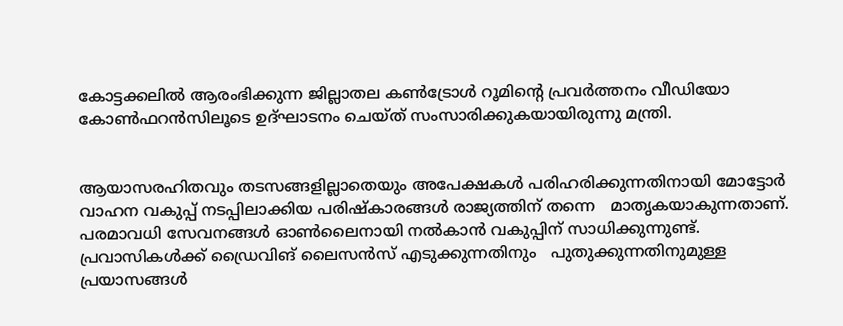കോട്ടക്കലില്‍ ആരംഭിക്കുന്ന ജില്ലാതല കണ്‍ട്രോള്‍ റൂമിന്റെ പ്രവര്‍ത്തനം വീഡിയോ കോണ്‍ഫറന്‍സിലൂടെ ഉദ്ഘാടനം ചെയ്ത് സംസാരിക്കുകയായിരുന്നു മന്ത്രി.


ആയാസരഹിതവും തടസങ്ങളില്ലാതെയും അപേക്ഷകള്‍ പരിഹരിക്കുന്നതിനായി മോട്ടോര്‍ വാഹന വകുപ്പ് നടപ്പിലാക്കിയ പരിഷ്‌കാരങ്ങള്‍ രാജ്യത്തിന് തന്നെ   മാതൃകയാകുന്നതാണ്. പരമാവധി സേവനങ്ങള്‍ ഓണ്‍ലൈനായി നല്‍കാന്‍ വകുപ്പിന് സാധിക്കുന്നുണ്ട്. പ്രവാസികള്‍ക്ക് ഡ്രൈവിങ് ലൈസന്‍സ് എടുക്കുന്നതിനും   പുതുക്കുന്നതിനുമുള്ള പ്രയാസങ്ങള്‍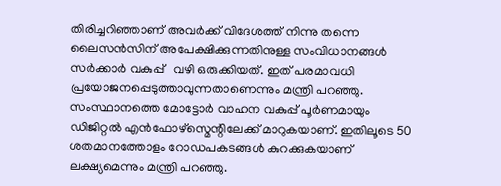തിരിച്ചറിഞ്ഞാണ് അവര്‍ക്ക് വിദേശത്ത് നിന്നു തന്നെ ലൈസന്‍സിന് അപേക്ഷിക്കുന്നതിനുള്ള സംവിധാനങ്ങള്‍ സര്‍ക്കാര്‍ വകുപ്പ്   വഴി ഒരുക്കിയത്. ഇത് പരമാവധി പ്രയോജനപ്പെടുത്താവുന്നതാണെന്നും മന്ത്രി പറഞ്ഞു. സംസ്ഥാനത്തെ മോട്ടോര്‍ വാഹന വകുപ്പ് പൂര്‍ണമായും ഡിജിറ്റല്‍ എന്‍ഫോഴ്സ്മെന്റിലേക്ക് മാറുകയാണ്. ഇതിലൂടെ 50 ശതമാനത്തോളം റോഡപകടങ്ങള്‍ കുറക്കുകയാണ് ലക്ഷ്യമെന്നും മന്ത്രി പറഞ്ഞു.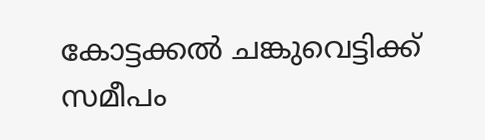കോട്ടക്കല്‍ ചങ്കുവെട്ടിക്ക് സമീപം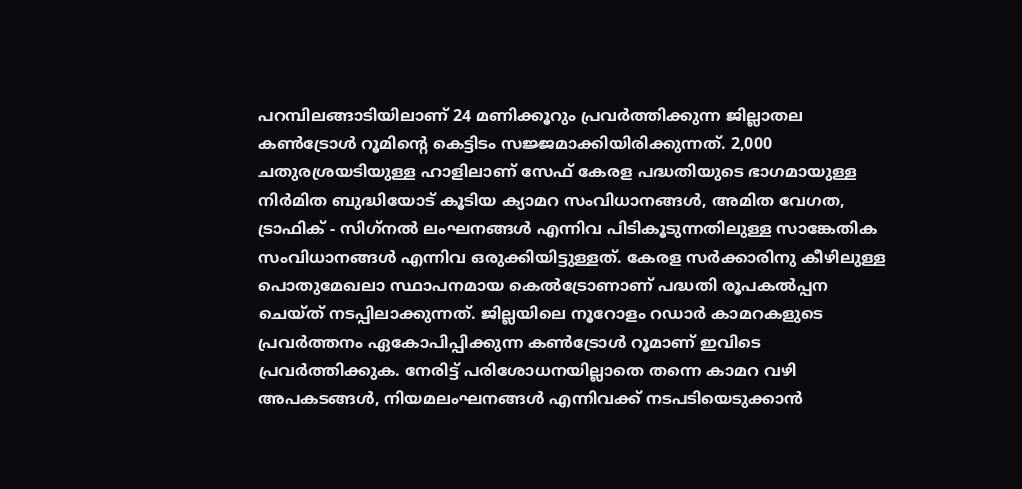പറമ്പിലങ്ങാടിയിലാണ് 24 മണിക്കൂറും പ്രവര്‍ത്തിക്കുന്ന ജില്ലാതല കണ്‍ട്രോള്‍ റൂമിന്റെ കെട്ടിടം സജ്ജമാക്കിയിരിക്കുന്നത്. 2,000 ചതുരശ്രയടിയുള്ള ഹാളിലാണ് സേഫ് കേരള പദ്ധതിയുടെ ഭാഗമായുള്ള നിര്‍മിത ബുദ്ധിയോട് കൂടിയ ക്യാമറ സംവിധാനങ്ങള്‍, അമിത വേഗത, ട്രാഫിക് - സിഗ്‌നല്‍ ലംഘനങ്ങള്‍ എന്നിവ പിടികൂടുന്നതിലുള്ള സാങ്കേതിക സംവിധാനങ്ങള്‍ എന്നിവ ഒരുക്കിയിട്ടുള്ളത്. കേരള സര്‍ക്കാരിനു കീഴിലുള്ള പൊതുമേഖലാ സ്ഥാപനമായ കെല്‍ട്രോണാണ് പദ്ധതി രൂപകല്‍പ്പന ചെയ്ത് നടപ്പിലാക്കുന്നത്. ജില്ലയിലെ നൂറോളം റഡാര്‍ കാമറകളുടെ പ്രവര്‍ത്തനം ഏകോപിപ്പിക്കുന്ന കണ്‍ട്രോള്‍ റൂമാണ് ഇവിടെ പ്രവര്‍ത്തിക്കുക. നേരിട്ട് പരിശോധനയില്ലാതെ തന്നെ കാമറ വഴി അപകടങ്ങള്‍, നിയമലംഘനങ്ങള്‍ എന്നിവക്ക് നടപടിയെടുക്കാന്‍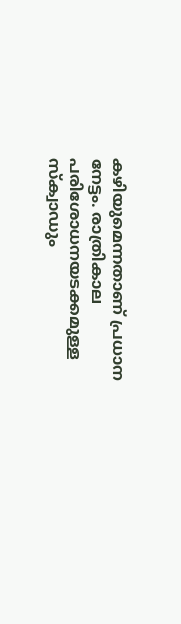കഴിയുമെന്നതാണ് പ്രധാന നേട്ടം. രാത്രികാല പരിശോധനയടക്കമുള്ള സ്‌ക്വാഡും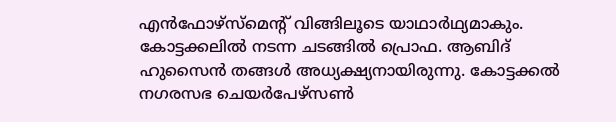എന്‍ഫോഴ്‌സ്‌മെന്റ് വിങ്ങിലൂടെ യാഥാര്‍ഥ്യമാകും.
കോട്ടക്കലില്‍ നടന്ന ചടങ്ങില്‍ പ്രൊഫ. ആബിദ് ഹുസൈന്‍ തങ്ങള്‍ അധ്യക്ഷ്യനായിരുന്നു. കോട്ടക്കല്‍ നഗരസഭ ചെയര്‍പേഴ്‌സണ്‍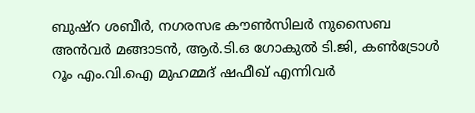ബുഷ്‌റ ശബീര്‍, നഗരസഭ കൗണ്‍സിലര്‍ നുസൈബ അന്‍വര്‍ മങ്ങാടന്‍, ആര്‍.ടി.ഒ ഗോകുല്‍ ടി.ജി, കണ്‍ട്രോള്‍ റൂം എം.വി.ഐ മുഹമ്മദ് ഷഫീഖ് എന്നിവര്‍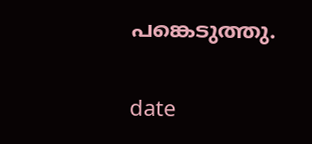പങ്കെടുത്തു.

date